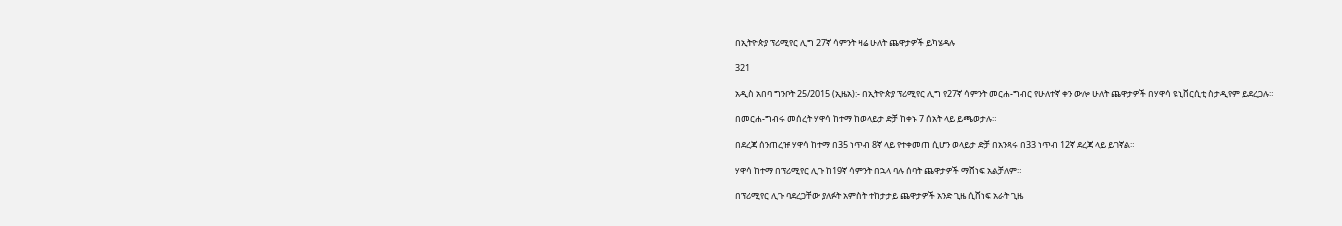በኢትዮጵያ ፕሪሚየር ሊግ 27ኛ ሳምንት ዛሬ ሁለት ጨዋታዎች ይካሄዳሉ

321

አዲስ አበባ ግንቦት 25/2015 (ኢዜአ):- በኢትዮጵያ ፕሪሚየር ሊግ የ27ኛ ሳምንት መርሐ-ግብር የሁለተኛ ቀን ውሎ ሁለት ጨዋታዎች በሃዋሳ ዩኒቨርሲቲ ስታዲየም ይደረጋሉ።

በመርሐ-ግብሩ መሰረት ሃዋሳ ከተማ ከወላይታ ድቻ ከቀኑ 7 ሰአት ላይ ይጫወታሉ።

በደረጃ ሰንጠረዡ ሃዋሳ ከተማ በ35 ነጥብ 8ኛ ላይ የተቀመጠ ሲሆን ወላይታ ድቻ በአንጻሩ በ33 ነጥብ 12ኛ ደረጃ ላይ ይገኛል።

ሃዋሳ ከተማ በፕሪሚየር ሊጉ ከ19ኛ ሳምንት በኋላ ባሉ ሰባት ጨዋታዎች ማሸነፍ አልቻለም።

በፕሪሚየር ሊጉ ባደረጋቸው ያለፉት አምስት ተከታታይ ጨዋታዎች አንድ ጊዜ ሲሸነፍ አራት ጊዜ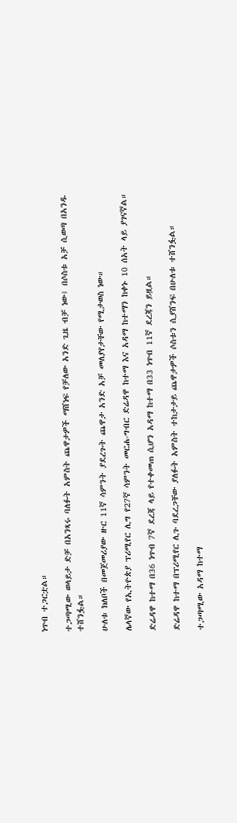ነጥብ ተጋርቷል።

ተጋጣሚው ወላይታ ድቻ በአንጻሩ ባለፉት አምስት ጨዋታዎች ማሸነፍ የቻለው አንድ ጊዜ ብቻ ነው፤ በሶስቱ አቻ ሲወጣ በአንዱ ተሸንፏል።

ሁለቱ ክለቦች በመጀመሪያው ዙር 11ኛ ሳምንት ያደረጉት ጨዋታ አንድ አቻ መለያየታቸው የሚታወስ ነው።

ሌላኛው የኢትዮጵያ ፕሪሚየር ሊግ የ27ኛ ሳምንት መርሐ-ግብር ድሬዳዋ ከተማ እና አዳማ ከተማን ከቀኑ 10 ሰአት ላይ ያገናኛል።

ድሬዳዋ ከተማ በ36 ነጥብ 7ኛ ደረጃ ላይ የተቀመጠ ሲሆን አዳማ ከተማ በ33 ነጥብ 11ኛ ደረጃን ይዟል።

ድሬዳዋ ከተማ በፕሪሚየር ሊጉ ባደረጋቸው ያለፉት አምስት ተከታታይ ጨዋታዎች ሶስቱን ሲያሸንፍ በሁለቱ ተሸንፏል።

ተጋጣሚው አዳማ ከተማ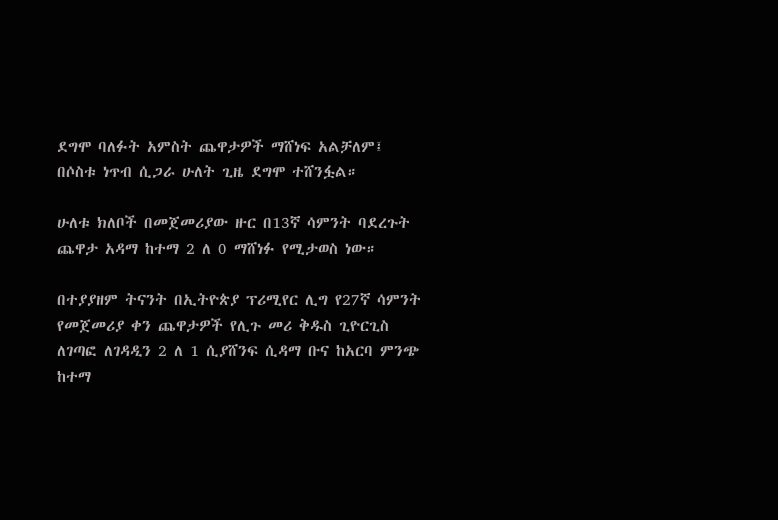ደግሞ ባለፉት አምስት ጨዋታዎች ማሸነፍ አልቻለም፤  በሶስቱ ነጥብ ሲጋራ ሁለት ጊዜ ደግሞ ተሸንፏል።

ሁለቱ ክለቦች በመጀመሪያው ዙር በ13ኛ ሳምንት ባደረጉት ጨዋታ አዳማ ከተማ 2 ለ 0 ማሸነፉ የሚታወስ ነው።

በተያያዘም ትናንት በኢትዮጵያ ፕሪሚየር ሊግ የ27ኛ ሳምንት የመጀመሪያ ቀን ጨዋታዎች የሊጉ መሪ ቅዱስ ጊዮርጊስ ለገጣፎ ለገዳዲን 2 ለ 1 ሲያሸንፍ ሲዳማ ቡና ከአርባ ምንጭ ከተማ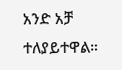አንድ አቻ ተለያይተዋል።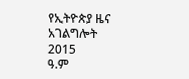የኢትዮጵያ ዜና አገልግሎት
2015
ዓ.ም